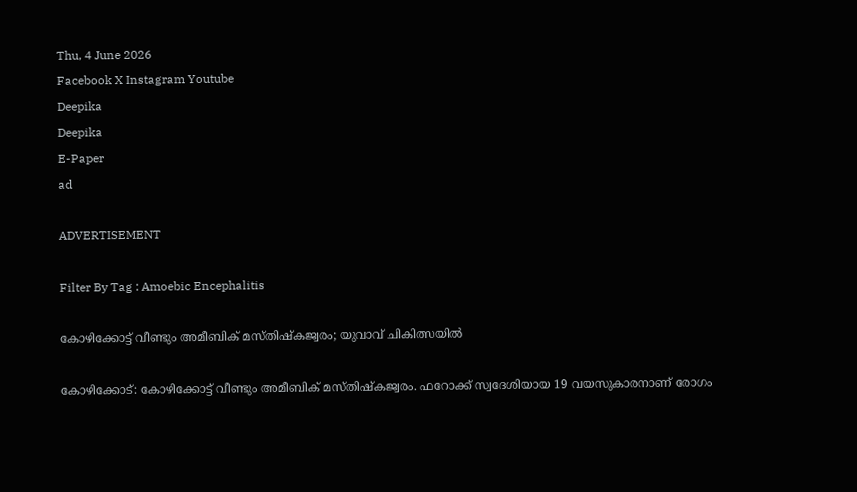Thu, 4 June 2026
Facebook X Instagram Youtube
Deepika
Deepika
E-Paper
ad

ADVERTISEMENT

Filter By Tag : Amoebic Encephalitis

കോഴിക്കോട്ട് വീണ്ടും അമീബിക് മസ്തിഷ്കജ്വരം; യുവാവ് ചികിത്സയിൽ

കോഴിക്കോട്: കോഴിക്കോട്ട് വീണ്ടും അമീബിക് മസ്തിഷ്കജ്വരം. ഫറോക്ക് സ്വദേശിയായ 19 വയസുകാരനാണ് രോഗം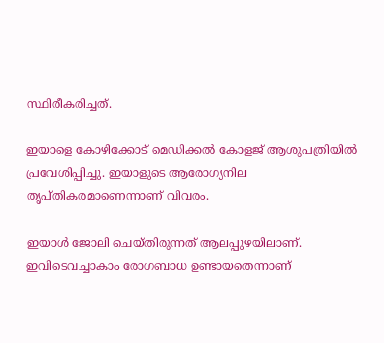സ്ഥിരീകരിച്ചത്.

ഇയാളെ കോഴിക്കോട് മെഡിക്കൽ കോളജ് ആശുപത്രിയിൽ പ്രവേശിപ്പിച്ചു. ഇയാളുടെ ആരോഗ്യനില തൃപ്തികരമാണെന്നാണ് വിവരം.

ഇയാൾ ജോലി ചെയ്തിരുന്നത് ആലപ്പുഴയിലാണ്. ഇവിടെവച്ചാകാം രോഗബാധ ഉണ്ടായതെന്നാണ്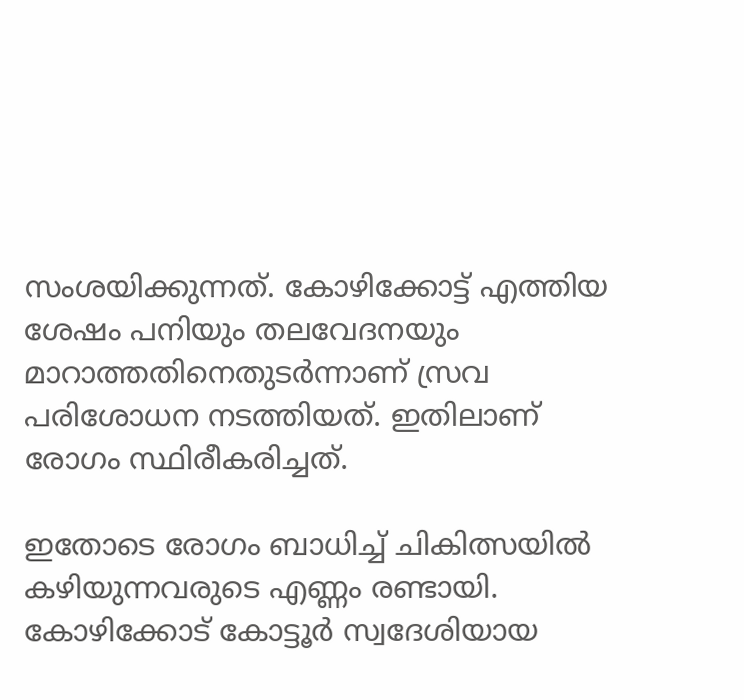സംശയിക്കുന്നത്. കോഴിക്കോട്ട് എത്തിയ ശേഷം പനിയും തലവേദനയും മാറാത്തതിനെതുടർന്നാണ് സ്രവ പരിശോധന നടത്തിയത്. ഇതിലാണ് രോഗം സ്ഥിരീകരിച്ചത്.

ഇതോടെ രോഗം ബാധിച്ച് ചികിത്സയില്‍ കഴിയുന്നവരുടെ എണ്ണം രണ്ടായി. കോഴിക്കോട് കോട്ടൂര്‍ സ്വദേശിയായ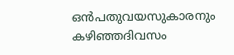ഒന്‍പതുവയസുകാരനും കഴിഞ്ഞദിവസം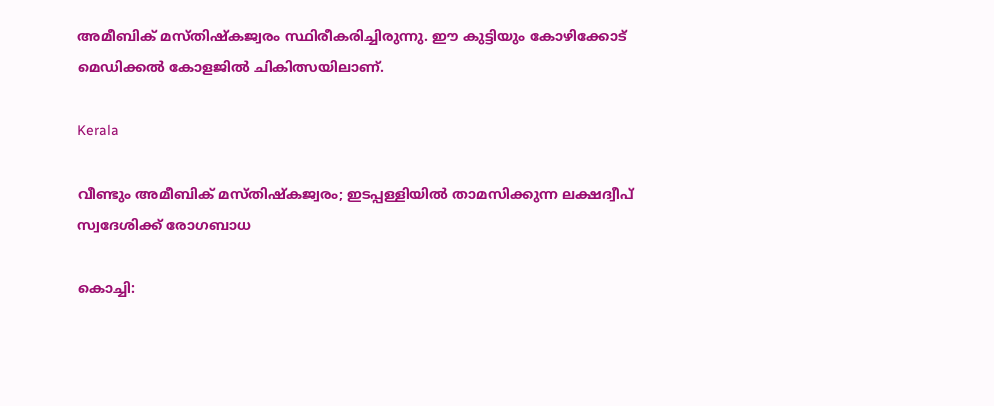അമീബിക് മസ്തിഷ്കജ്വരം സ്ഥിരീകരിച്ചിരുന്നു. ഈ കുട്ടിയും കോഴിക്കോട് മെഡിക്കല്‍ കോളജില്‍ ചികിത്സയിലാണ്.

Kerala

വീണ്ടും അമീബിക് മസ്തിഷ്‌കജ്വരം; ഇടപ്പള്ളിയിൽ താമസിക്കുന്ന ലക്ഷദ്വീപ് സ്വദേശിക്ക് രോഗബാധ

കൊച്ചി: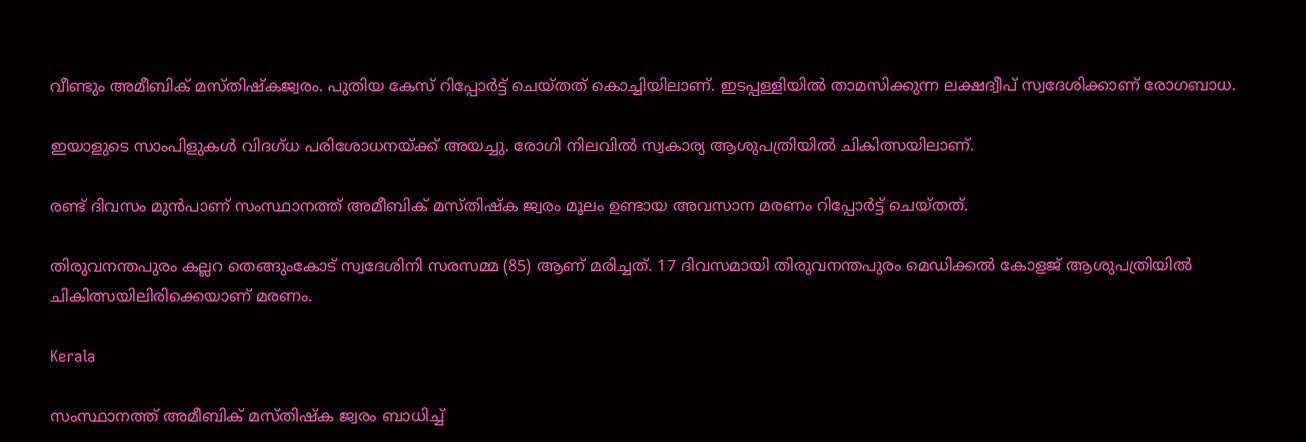വീണ്ടും അമീബിക് മസ്തിഷ്‌കജ്വരം. പുതിയ കേസ് റിപ്പോര്‍ട്ട് ചെയ്തത് കൊച്ചിയിലാണ്. ഇടപ്പള്ളിയില്‍ താമസിക്കുന്ന ലക്ഷദ്വീപ് സ്വദേശിക്കാണ് രോഗബാധ.

ഇയാളുടെ സാംപിളുകള്‍ വിദഗ്ധ പരിശോധനയ്ക്ക് അയച്ചു. രോഗി നിലവില്‍ സ്വകാര്യ ആശുപത്രിയില്‍ ചികിത്സയിലാണ്.

രണ്ട് ദിവസം മുന്‍പാണ് സംസ്ഥാനത്ത് അമീബിക് മസ്തിഷ്‌ക ജ്വരം മൂലം ഉണ്ടായ അവസാന മരണം റിപ്പോര്‍ട്ട് ചെയ്തത്.

തിരുവനന്തപുരം കല്ലറ തെങ്ങുംകോട് സ്വദേശിനി സരസമ്മ (85) ആണ് മരിച്ചത്. 17 ദിവസമായി തിരുവനന്തപുരം മെഡിക്കല്‍ കോളജ് ആശുപത്രിയില്‍ ചികിത്സയിലിരിക്കെയാണ് മരണം.

Kerala

സംസ്ഥാനത്ത് അമീബിക് മസ്തിഷ്ക ജ്വരം ബാധിച്ച്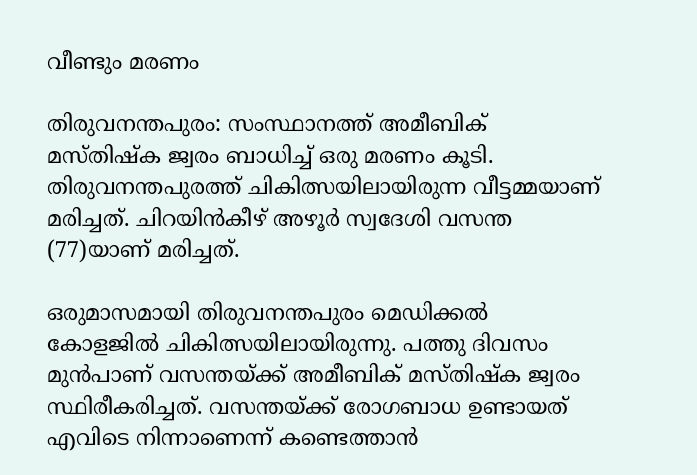വീണ്ടും മരണം

തിരുവനന്തപുരം: സംസ്ഥാനത്ത് അമീബിക് മസ്തിഷ്ക ജ്വരം ബാധിച്ച് ഒരു മരണം കൂടി. തിരുവനന്തപുരത്ത് ചികിത്സയിലായിരുന്ന വീട്ടമ്മയാണ് മരിച്ചത്. ചിറയിൻകീഴ് അഴൂർ സ്വദേശി വസന്ത (77)യാണ് മരിച്ചത്.

ഒരുമാസമായി തിരുവനന്തപുരം മെഡിക്കൽ കോളജിൽ ചികിത്സയിലായിരുന്നു. പത്തു ദിവസം മുൻപാണ് വസന്തയ്ക്ക് അമീബിക് മസ്തിഷ്ക ജ്വരം സ്ഥിരീകരിച്ചത്. വസന്തയ്ക്ക് രോഗബാധ ഉണ്ടായത് എവിടെ നിന്നാണെന്ന് കണ്ടെത്താൻ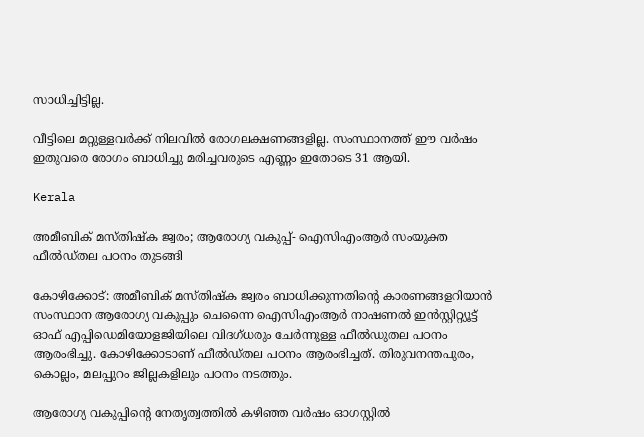സാധിച്ചിട്ടില്ല.

വീട്ടിലെ മറ്റുള്ളവർക്ക് നിലവിൽ രോഗലക്ഷണങ്ങളില്ല. സംസ്ഥാനത്ത് ഈ വർഷം ഇതുവരെ രോഗം ബാധിച്ചു മരിച്ചവരുടെ എണ്ണം ഇതോടെ 31 ആയി.

Kerala

അമീബിക് മസ്തിഷ്‌ക ജ്വരം; ആരോഗ്യ വകുപ്പ്- ഐസിഎംആര്‍ സംയുക്ത ഫീല്‍ഡ്തല പഠനം തുടങ്ങി

കോഴിക്കോട്: അമീബിക് മസ്തിഷ്‌ക ജ്വരം ബാധിക്കുന്നതിന്‍റെ കാരണങ്ങളറിയാന്‍ സംസ്ഥാന ആരോഗ്യ വകുപ്പും ചെന്നൈ ഐസിഎംആര്‍ നാഷണല്‍ ഇന്‍സ്റ്റിറ്റ്യൂട്ട് ഓഫ് എപ്പിഡെമിയോളജിയിലെ വിദഗ്ധരും ചേര്‍ന്നുള്ള ഫീല്‍ഡുതല പഠനം ആരംഭിച്ചു. കോഴിക്കോടാണ് ഫീല്‍ഡ്തല പഠനം ആരംഭിച്ചത്. തിരുവനന്തപുരം, കൊല്ലം, മലപ്പുറം ജില്ലകളിലും പഠനം നടത്തും.

ആരോഗ്യ വകുപ്പിന്‍റെ നേതൃത്വത്തില്‍ കഴിഞ്ഞ വര്‍ഷം ഓഗസ്റ്റില്‍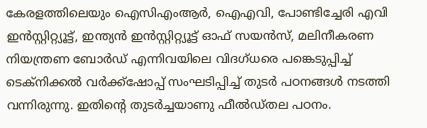കേരളത്തിലെയും ഐസിഎംആര്‍, ഐഎവി, പോണ്ടിച്ചേരി എവി ഇന്‍സ്റ്റിറ്റ്യൂട്ട്, ഇന്ത്യന്‍ ഇന്‍സ്റ്റിറ്റ്യൂട്ട് ഓഫ് സയന്‍സ്, മലിനീകരണ നിയന്ത്രണ ബോര്‍ഡ് എന്നിവയിലെ വിദഗ്ധരെ പങ്കെടുപ്പിച്ച് ടെക്‌നിക്കല്‍ വര്‍ക്ക്‌ഷോപ്പ് സംഘടിപ്പിച്ച് തുടര്‍ പഠനങ്ങള്‍ നടത്തി വന്നിരുന്നു. ഇതിന്‍റെ തുടര്‍ച്ചയാണു ഫീല്‍ഡ്തല പഠനം.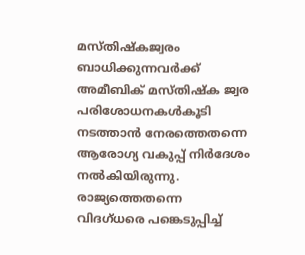മസ്തിഷ്‌കജ്വരം ബാധിക്കുന്നവര്‍ക്ക് അമീബിക് മസ്തിഷ്‌ക ജ്വര പരിശോധനകള്‍കൂടി നടത്താന്‍ നേരത്തെതന്നെ ആരോഗ്യ വകുപ്പ് നിര്‍ദേശം നല്‍കിയിരുന്നു. രാജ്യത്തെതന്നെ വിദഗ്ധരെ പങ്കെടുപ്പിച്ച്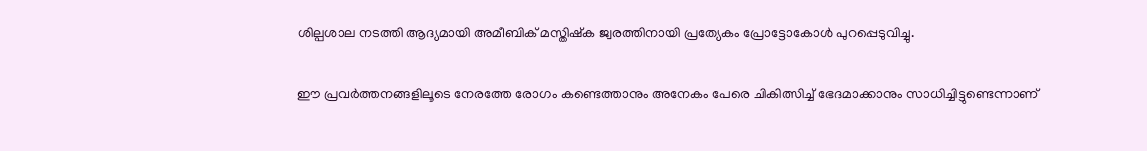ശില്പശാല നടത്തി ആദ്യമായി അമീബിക് മസ്തിഷ്‌ക ജ്വരത്തിനായി പ്രത്യേകം പ്രോട്ടോകോള്‍ പുറപ്പെടുവിച്ചു.

ഈ പ്രവര്‍ത്തനങ്ങളിലൂടെ നേരത്തേ രോഗം കണ്ടെത്താനും അനേകം പേരെ ചികിത്സിച്ച് ഭേദമാക്കാനും സാധിച്ചിട്ടുണ്ടെന്നാണ്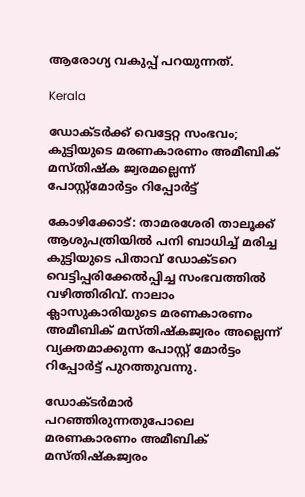ആരോഗ്യ വകുപ്പ് പറയുന്നത്.

Kerala

ഡോക്ടർക്ക് വെട്ടേറ്റ സംഭവം; കുട്ടിയുടെ മരണകാരണം അമീബിക് മസ്തിഷ്‌ക ജ്വരമല്ലെന്ന് പോസ്റ്റ്മോര്‍ട്ടം റിപ്പോര്‍ട്ട്

കോഴിക്കോട്: താമരശേരി താലൂക്ക് ആശുപത്രിയില്‍ പനി ബാധിച്ച് മരിച്ച കുട്ടിയുടെ പിതാവ് ഡോക്ടറെ വെട്ടിപ്പരിക്കേൽപ്പിച്ച സംഭവത്തിൽ വഴിത്തിരിവ്. നാലാം ക്ലാസുകാരിയുടെ മരണകാരണം അമീബിക് മസ്തിഷ്കജ്വരം അല്ലെന്ന് വ്യക്തമാക്കുന്ന പോസ്റ്റ് മോർട്ടം റിപ്പോർട്ട് പുറത്തുവന്നു.

ഡോക്ടർമാർ പറഞ്ഞിരുന്നതുപോലെ മരണകാരണം അമീബിക് മസ്തിഷ്കജ്വരം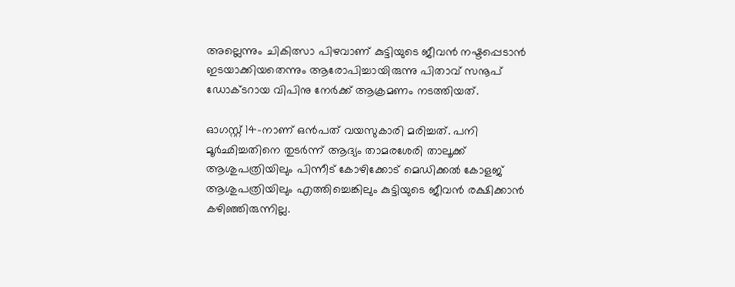അല്ലെന്നും ചികിത്സാ പിഴവാണ് കുട്ടിയുടെ ജീവൻ നഷ്ടപ്പെടാൻ ഇടയാക്കിയതെന്നും ആരോപിച്ചായിരുന്നു പിതാവ് സനൂപ് ഡോക്ടറായ വിപിനു നേർക്ക് ആക്രമണം നടത്തിയത്.

ഓഗസ്റ്റ് 14-നാണ് ഒൻപത് വയസുകാരി മരിച്ചത്. പനി മൂര്‍ഛിച്ചതിനെ തുടര്‍ന്ന് ആദ്യം താമരശേരി താലൂക്ക് ആശുപത്രിയിലും പിന്നീട് കോഴിക്കോട് മെഡിക്കല്‍ കോളജ് ആശുപത്രിയിലും എത്തിച്ചെങ്കിലും കുട്ടിയുടെ ജീവന്‍ രക്ഷിക്കാന്‍ കഴിഞ്ഞിരുന്നില്ല.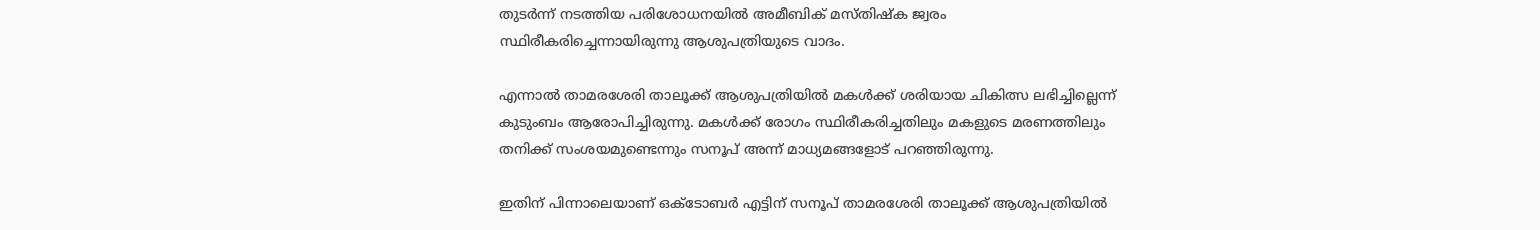തുടര്‍ന്ന് നടത്തിയ പരിശോധനയിൽ അമീബിക് മസ്തിഷ്ക ജ്വരം സ്ഥിരീകരിച്ചെന്നായിരുന്നു ആശുപത്രിയുടെ വാദം.

എന്നാൽ താമരശേരി താലൂക്ക് ആശുപത്രിയിൽ മകൾക്ക് ശരിയായ ചികിത്സ ലഭിച്ചില്ലെന്ന് കുടുംബം ആരോപിച്ചിരുന്നു. മകള്‍ക്ക് രോഗം സ്ഥിരീകരിച്ചതിലും മകളുടെ മരണത്തിലും തനിക്ക് സംശയമുണ്ടെന്നും സനൂപ് അന്ന് മാധ്യമങ്ങളോട് പറഞ്ഞിരുന്നു.

ഇതിന് പിന്നാലെയാണ് ഒക്ടോബർ എട്ടിന് സനൂപ് താമരശേരി താലൂക്ക് ആശുപത്രിയില്‍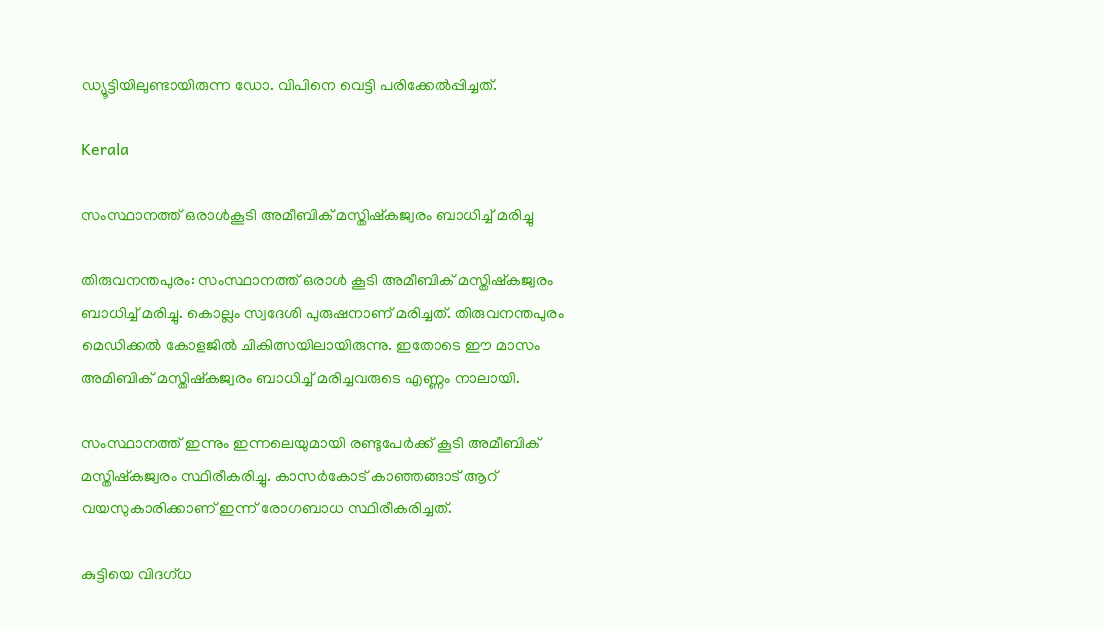ഡ്യൂട്ടിയിലുണ്ടായിരുന്ന ഡോ. വിപിനെ വെട്ടി പരിക്കേൽപ്പിച്ചത്.

Kerala

സംസ്ഥാനത്ത് ഒരാള്‍കൂടി അമീബിക് മസ്തിഷ്‌കജ്വരം ബാധിച്ച് മരിച്ചു

തിരുവനന്തപുരം: സംസ്ഥാനത്ത് ഒരാള്‍ കൂടി അമീബിക് മസ്തിഷ്‌കജ്വരം ബാധിച്ച് മരിച്ചു. കൊല്ലം സ്വദേശി പുരുഷനാണ് മരിച്ചത്. തിരുവനന്തപുരം മെഡിക്കല്‍ കോളജില്‍ ചികിത്സയിലായിരുന്നു. ഇതോടെ ഈ മാസം അമിബിക് മസ്തിഷ്‌കജ്വരം ബാധിച്ച് മരിച്ചവരുടെ എണ്ണം നാലായി.

സംസ്ഥാനത്ത് ഇന്നും ഇന്നലെയുമായി രണ്ടുപേര്‍ക്ക് കൂടി അമീബിക് മസ്തിഷ്‌കജ്വരം സ്ഥിരീകരിച്ചു. കാസര്‍കോട് കാഞ്ഞങ്ങാട് ആറ് വയസുകാരിക്കാണ് ഇന്ന് രോഗബാധ സ്ഥിരീകരിച്ചത്.

കുട്ടിയെ വിദഗ്ധ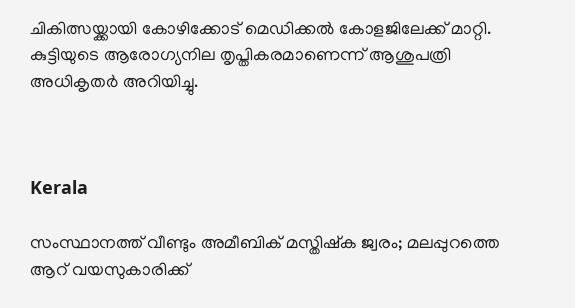ചികിത്സയ്ക്കായി കോഴിക്കോട് മെഡിക്കല്‍ കോളജിലേക്ക് മാറ്റി. കുട്ടിയുടെ ആരോഗ്യനില തൃപ്തികരമാണെന്ന് ആശുപത്രി അധികൃതര്‍ അറിയിച്ചു.



Kerala

സംസ്ഥാനത്ത് വീണ്ടും അമീബിക് മസ്തിഷ്ക ജ്വരം; മലപ്പുറത്തെ ആറ് വയസുകാരിക്ക്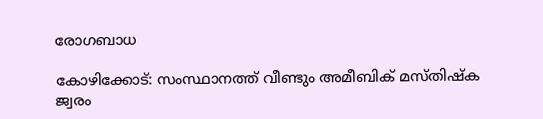രോഗബാധ

കോഴിക്കോട്: സംസ്ഥാനത്ത് വീണ്ടും അമീബിക് മസ്തിഷ്ക ജ്വരം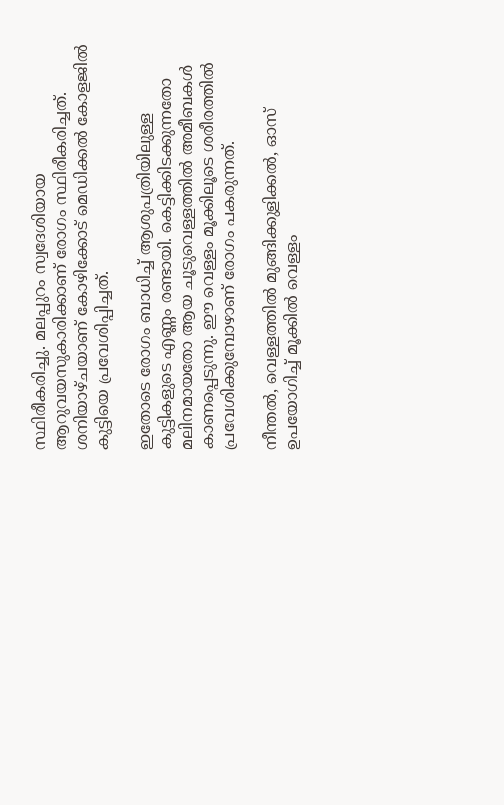സ്ഥിരീകരിച്ചു. മലപ്പുറം സ്വദേശിയായ ആറുവയസുകാരിക്കാണ് രോഗം സ്ഥിരീകരിച്ചത്. ശനിയാഴ്ചയാണ് കോഴിക്കോട് മെഡിക്കൽ കോളജിൽ കുട്ടിയെ പ്രവേശിപ്പിച്ചത്.

ഇതോടെ രോഗം ബാധിച്ച് ആശുപത്രിയിലുള്ള കുട്ടികളുടെ എണ്ണം രണ്ടായി. കെട്ടിക്കിടക്കുന്നതോ മലിനമായതോ ആയ ചൂടുവെള്ളത്തിൽ അമീബകൾ കാണപ്പെടുന്നു. ഈ വെള്ളം മൂക്കിലൂടെ ശരീരത്തിൽ പ്രവേശിക്കുമ്പോഴാണ് രോഗം പകരുന്നത്.

നീന്തൽ, വെള്ളത്തിൽ മുങ്ങിക്കുളിക്കൽ, ഓസ് ഉപയോഗിച്ച് മൂക്കിൽ വെള്ളം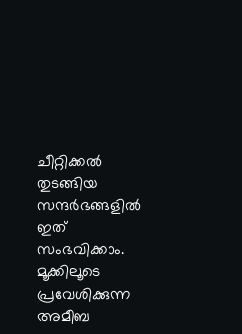ചീറ്റിക്കൽ തുടങ്ങിയ സന്ദർഭങ്ങളിൽ ഇത് സംഭവിക്കാം. മൂക്കിലൂടെ പ്രവേശിക്കുന്ന അമീബ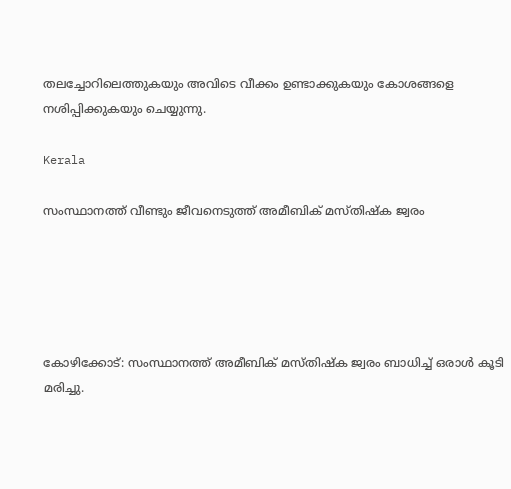തലച്ചോറിലെത്തുകയും അവിടെ വീക്കം ഉണ്ടാക്കുകയും കോശങ്ങളെ നശിപ്പിക്കുകയും ചെയ്യുന്നു.

Kerala

സംസ്ഥാനത്ത് വീണ്ടും ജീവനെടുത്ത് അമീബിക് മസ്തിഷ്ക ജ്വരം





കോഴിക്കോട്: സംസ്ഥാനത്ത് അമീബിക് മസ്തിഷ്ക ജ്വരം ബാധിച്ച് ഒരാൾ കൂടി മരിച്ചു.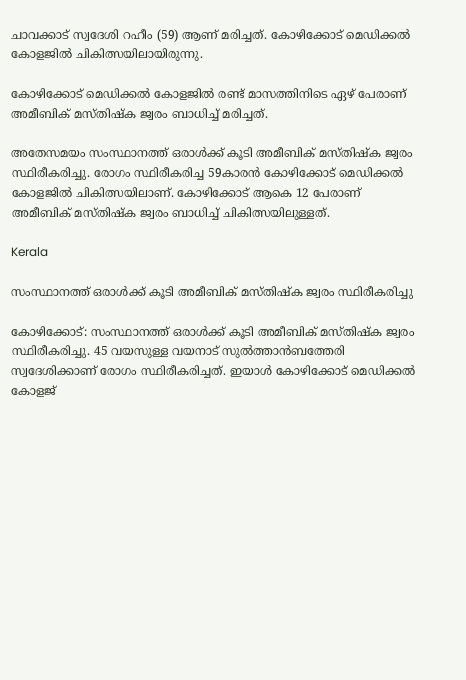ചാവക്കാട് സ്വദേശി റഹീം (59) ആണ് മരിച്ചത്. കോഴിക്കോട് മെഡിക്കൽ കോളജിൽ ചികിത്സയിലായിരുന്നു.

കോഴിക്കോട് മെഡിക്കൽ കോളജിൽ രണ്ട് മാസത്തിനിടെ ഏഴ് പേരാണ് അമീബിക് മസ്തിഷ്ക ജ്വരം ബാധിച്ച് മരിച്ചത്.

അതേസമയം സംസ്ഥാനത്ത് ഒരാള്‍ക്ക് കൂടി അമീബിക് മസ്തിഷ്‌ക ജ്വരം സ്ഥിരീകരിച്ചു. രോഗം സ്ഥിരീകരിച്ച 59കാരന്‍ കോഴിക്കോട് മെഡിക്കല്‍ കോളജില്‍ ചികിത്സയിലാണ്. കോഴിക്കോട് ആകെ 12 പേരാണ് അമീബിക് മസ്തിഷ്‌ക ജ്വരം ബാധിച്ച് ചികിത്സയിലുള്ളത്.

Kerala

സംസ്ഥാനത്ത് ഒരാൾക്ക് കൂടി അമീബിക് മസ്തിഷ്ക ജ്വരം സ്ഥിരീകരിച്ചു

കോഴിക്കോട്: സംസ്ഥാനത്ത് ഒരാൾക്ക് കൂടി അമീബിക് മസ്തിഷ്ക ജ്വരം സ്ഥിരീകരിച്ചു. 45 വയസുള്ള വയനാട് സുൽത്താൻബത്തേരി സ്വദേശിക്കാണ് രോഗം സ്ഥിരീകരിച്ചത്. ഇയാൾ കോഴിക്കോട് മെഡിക്കൽ കോളജ്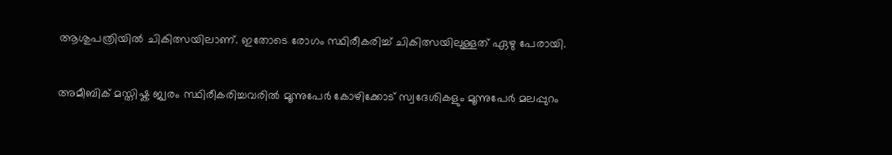ആശുപത്രിയിൽ ചികിത്സയിലാണ്. ഇതോടെ രോഗം സ്ഥിരീകരിച്ച് ചികിത്സയിലുള്ളത് ഏഴു പേരായി.

അമീബിക് മസ്തിഷ്ക ജ്വരം സ്ഥിരീകരിച്ചവരിൽ മൂന്നുപേർ കോഴിക്കോട് സ്വദേശികളും മൂന്നുപേർ മലപ്പുറം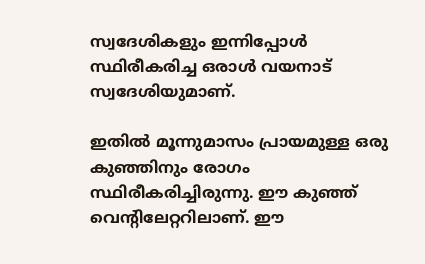സ്വദേശികളും ഇന്നിപ്പോൾ സ്ഥിരീകരിച്ച ഒരാൾ വയനാട് സ്വദേശിയുമാണ്.

ഇതിൽ മൂന്നുമാസം പ്രായമുള്ള ഒരു കുഞ്ഞിനും രോഗം സ്ഥിരീകരിച്ചിരുന്നു. ഈ കുഞ്ഞ് വെന്‍റിലേറ്ററിലാണ്. ഈ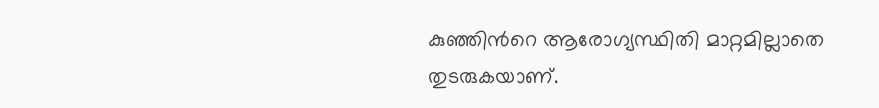കുഞ്ഞിന്‍റെ ആരോഗ്യസ്ഥിതി മാറ്റമില്ലാതെ തുടരുകയാണ്.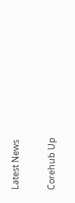Latest News

Corehub Up